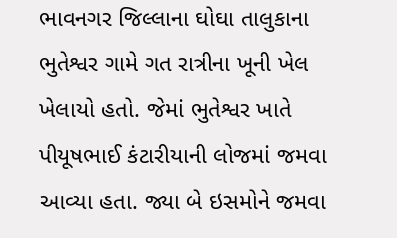ભાવનગર જિલ્લાના ઘોઘા તાલુકાના ભુતેશ્વર ગામે ગત રાત્રીના ખૂની ખેલ ખેલાયો હતો. જેમાં ભુતેશ્વર ખાતે પીયૂષભાઈ કંટારીયાની લોજમાં જમવા આવ્યા હતા. જ્યા બે ઇસમોને જમવા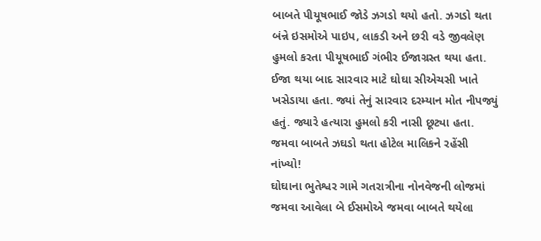બાબતે પીયૂષભાઈ જોડે ઝગડો થયો હતો. ઝગડો થતા બંન્ને ઇસમોએ પાઇપ, લાકડી અને છરી વડે જીવલેણ હુમલો કરતા પીયૂષભાઈ ગંભીર ઈજાગ્રસ્ત થયા હતા. ઈજા થયા બાદ સારવાર માટે ઘોઘા સીએચસી ખાતે ખસેડાયા હતા. જ્યાં તેનું સારવાર દરમ્યાન મોત નીપજ્યું હતું. જ્યારે હત્યારા હુમલો કરી નાસી છૂટ્યા હતા.
જમવા બાબતે ઝઘડો થતા હોટેલ માલિકને રહેંસી નાંખ્યો!
ઘોઘાના ભુતેશ્વર ગામે ગતરાત્રીના નોનવેજની લોજમાં જમવા આવેલા બે ઈસમોએ જમવા બાબતે થયેલા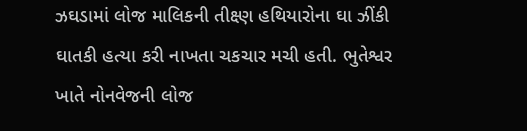ઝઘડામાં લોજ માલિકની તીક્ષ્ણ હથિયારોના ઘા ઝીંકી ઘાતકી હત્યા કરી નાખતા ચકચાર મચી હતી. ભુતેશ્વર ખાતે નોનવેજની લોજ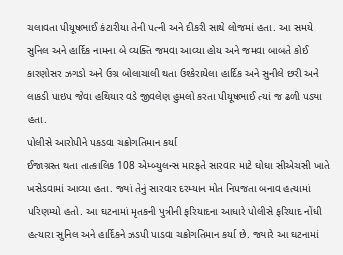ચલાવતા પીયૂષભાઈ કંટારીયા તેની પત્ની અને દીકરી સાથે લોજમાં હતા. આ સમયે સુનિલ અને હાર્દિક નામના બે વ્યક્તિ જમવા આવ્યા હોય અને જમવા બાબતે કોઈ કારણોસર ઝગડો અને ઉગ્ર બોલાચાલી થતા ઉશ્કેરાયેલા હાર્દિક અને સુનીલે છરી અને લાકડી પાઇપ જેવા હથિયાર વડે જીવલેણ હુમલો કરતા પીયૂષભાઈ ત્યાં જ ઢળી પડ્યા હતા.
પોલીસે આરોપીને પકડવા ચક્રોગતિમાન કર્યા
ઈજાગ્રસ્ત થતા તાત્કાલિક 108 એમ્બ્યુલન્સ મારફતે સારવાર માટે ઘોઘા સીએચસી ખાતે ખસેડવામાં આવ્યા હતા. જ્યાં તેનું સારવાર દરમ્યાન મોત નિપજતા બનાવ હત્યામાં પરિણમ્યો હતો. આ ઘટનામાં મૃતકની પુત્રીની ફરિયાદના આધારે પોલીસે ફરિયાદ નોંધી હત્યારા સુનિલ અને હાર્દિકને ઝડપી પાડવા ચક્રોગતિમાન કર્યા છે. જ્યારે આ ઘટનામાં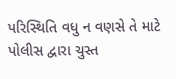પરિસ્થિતિ વધુ ન વણસે તે માટે પોલીસ દ્વારા ચુસ્ત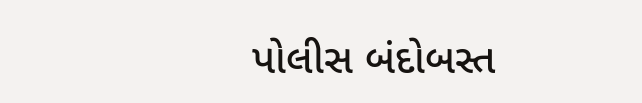પોલીસ બંદોબસ્ત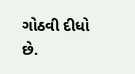ગોઠવી દીધો છે.